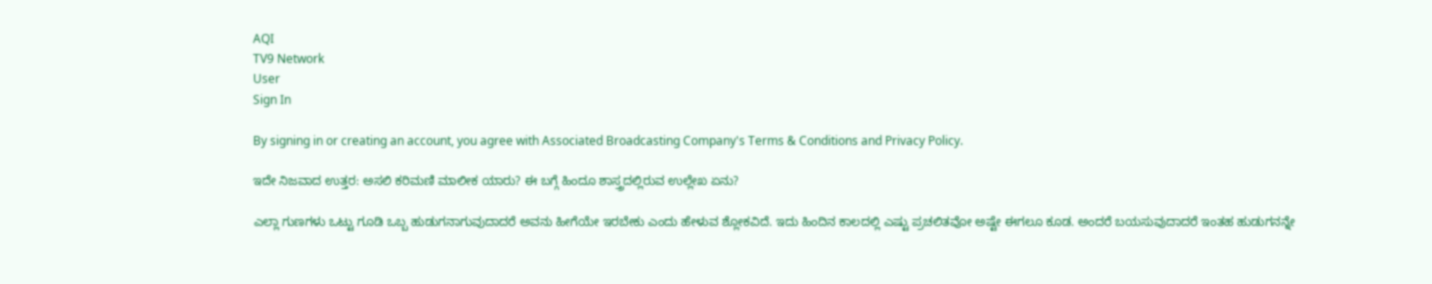AQI
TV9 Network
User
Sign In

By signing in or creating an account, you agree with Associated Broadcasting Company's Terms & Conditions and Privacy Policy.

ಇದೇ ನಿಜವಾದ ಉತ್ತರ: ಅಸಲಿ ಕರಿಮಣಿ ಮಾಲೀಕ ಯಾರು? ಈ ಬಗ್ಗೆ ಹಿಂದೂ ಶಾಸ್ತ್ರದಲ್ಲಿರುವ ಉಲ್ಲೇಖ ಏನು?

ಎಲ್ಲಾ ಗುಣಗಳು ಒಟ್ಟು ಗೂಡಿ ಒಬ್ಬ ಹುಡುಗನಾಗುವುದಾದರೆ ಅವನು ಹೀಗೆಯೇ ಇರಬೇಕು ಎಂದು ಹೇಳುವ ಶ್ಲೋಕವಿದೆ. ಇದು ಹಿಂದಿನ ಕಾಲದಲ್ಲಿ ಎಷ್ಟು ಪ್ರಚಲಿತವೋ ಅಷ್ಟೇ ಈಗಲೂ ಕೂಡ. ಅಂದರೆ ಬಯಸುವುದಾದರೆ ಇಂತಹ ಹುಡುಗನನ್ನೇ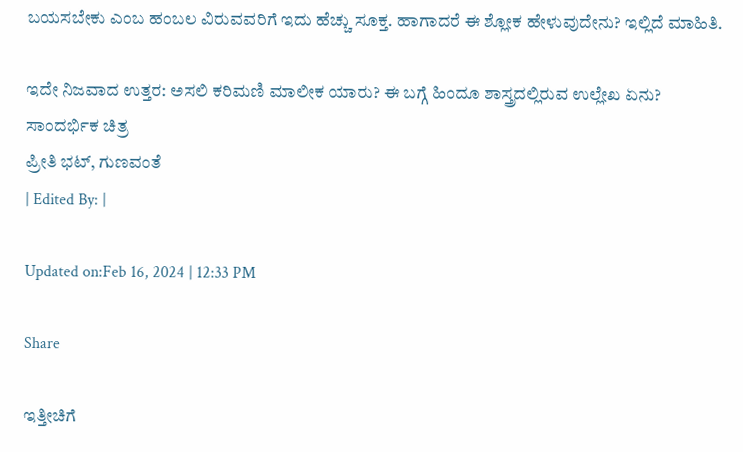ಬಯಸಬೇಕು ಎಂಬ ಹಂಬಲ ವಿರುವವರಿಗೆ ಇದು ಹೆಚ್ಚು ಸೂಕ್ತ. ಹಾಗಾದರೆ ಈ ಶ್ಲೋಕ ಹೇಳುವುದೇನು? ಇಲ್ಲಿದೆ ಮಾಹಿತಿ.

ಇದೇ ನಿಜವಾದ ಉತ್ತರ: ಅಸಲಿ ಕರಿಮಣಿ ಮಾಲೀಕ ಯಾರು? ಈ ಬಗ್ಗೆ ಹಿಂದೂ ಶಾಸ್ತ್ರದಲ್ಲಿರುವ ಉಲ್ಲೇಖ ಏನು?
ಸಾಂದರ್ಭಿಕ ಚಿತ್ರ
ಪ್ರೀತಿ ಭಟ್, ಗುಣವಂತೆ
| Edited By: |

Updated on:Feb 16, 2024 | 12:33 PM

Share

ಇತ್ತೀಚಿಗೆ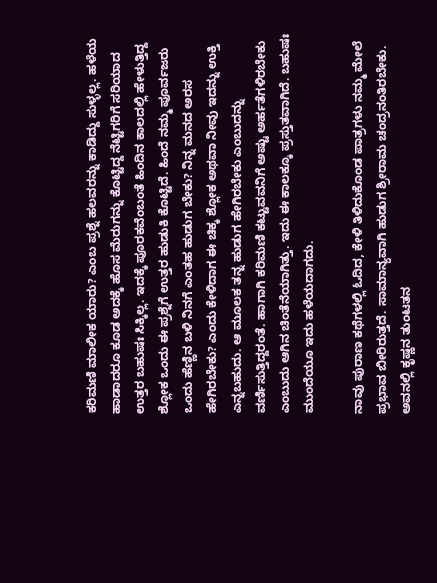ಕರಿಮಣಿ ಮಾಲೀಕ ಯಾರು? ಎಂಬ ಪ್ರಶ್ನೆ ಹಲವರನ್ನು ಕಾಡಿದ್ದು ಸುಳ್ಳಲ್ಲ. ಹಳೆಯ ಹಾಡಾದರೂ ಕೂಡ ಅದಕ್ಕೆ ಹೊಸ ಮೆರುಗನ್ನು ಕೊಟ್ಟಿದ್ದ ನೆಟ್ಟಿಗರಿಗೆ ಸರಿಯಾದ ಉತ್ತರ ಬಹುಷಃ ಸಿಕ್ಕಿಲ್ಲ. ಇದಕ್ಕೆ ಪೂರಕವೆಂಬಂತೆ ಹಿಂದಿನ ಕಾಲದಲ್ಲಿ ಹೇಳುತ್ತಿದ್ದ ಶ್ಲೋಕ ಒಂದು ಈ ಪ್ರಶ್ನೆಗೆ ಉತ್ತರ ಹುಡುಕಿ ಕೊಟ್ಟಿದೆ. ಹಿಂದೆ ನಮ್ಮ ಪೂರ್ವಜರು ಒಂದು ಹೆಣ್ಣಿನ ಬಳಿ ನಿನಗೆ ಎಂತಹ ಹುಡುಗ ಬೇಕು? ನಿನ್ನ ಮನದ ಅರಸ ಹೇಗಿರಬೇಕು? ಎಂದು ಕೇಳಿದಾಗ ಈ ಚಿಕ್ಕ ಶ್ಲೋಕ ಅಥವಾ ನೀವು ಇದನ್ನು ಉಕ್ತಿ ಎನ್ನಬಹುದು. ಆ ಮೂಲಕ ತನ್ನ ಹುಡುಗ ಹೇಗಿರಬೇಕು ಎಂಬುದನ್ನು ವರ್ಣಿಸುತ್ತಿದ್ದರಂತೆ. ಹಾಗಾಗಿ ಕರಿಮಣಿ ಕಟ್ಟುವವನಿಗೆ ಅಷ್ಟು ಅರ್ಹತೆಗಳಿರಬೇಕು ಎಂಬುದು ಆಗಿನ ಚಿಂತೆನೆಯಾಗಿತ್ತು. ಇದು ಈ ಕಾಲಕ್ಕೂ ಪ್ರಸ್ತುತವಾಗಿದೆ. ಬಹುಷಃ ಮುಂದೆಯೂ ಇದು ಹಳೆಯದಾಗದು.

ನಾವು ಪುರಾಣ ಕಥೆಗಳಲ್ಲಿ ಓದಿದ, ಕೇಳಿ ತಿಳಿದುಕೊಂಡ ಪಾತ್ರಗಳು ನಮ್ಮ ಮೇಲೆ ಪ್ರಭಾವ ಬೀರಿರುತ್ತದೆ. ಸಾಮಾನ್ಯವಾಗಿ ಹುಡುಗ ಶ್ರೀರಾಮ ಚಂದ್ರನಂತಿರಬೇಕು. ಅವನಲ್ಲಿ ಕೃಷ್ಣನ ತುಂಟತನ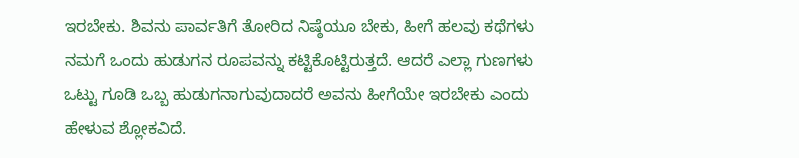ಇರಬೇಕು. ಶಿವನು ಪಾರ್ವತಿಗೆ ತೋರಿದ ನಿಷ್ಠೆಯೂ ಬೇಕು, ಹೀಗೆ ಹಲವು ಕಥೆಗಳು ನಮಗೆ ಒಂದು ಹುಡುಗನ ರೂಪವನ್ನು ಕಟ್ಟಿಕೊಟ್ಟಿರುತ್ತದೆ. ಆದರೆ ಎಲ್ಲಾ ಗುಣಗಳು ಒಟ್ಟು ಗೂಡಿ ಒಬ್ಬ ಹುಡುಗನಾಗುವುದಾದರೆ ಅವನು ಹೀಗೆಯೇ ಇರಬೇಕು ಎಂದು ಹೇಳುವ ಶ್ಲೋಕವಿದೆ.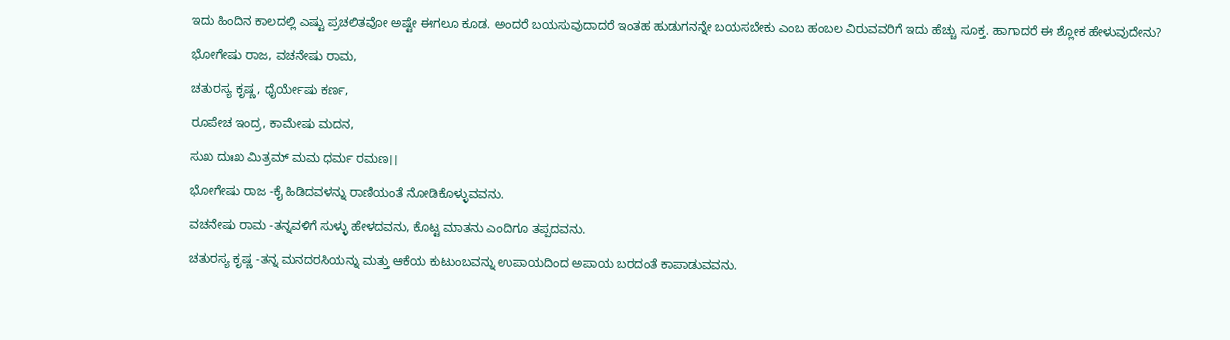ಇದು ಹಿಂದಿನ ಕಾಲದಲ್ಲಿ ಎಷ್ಟು ಪ್ರಚಲಿತವೋ ಅಷ್ಟೇ ಈಗಲೂ ಕೂಡ. ಅಂದರೆ ಬಯಸುವುದಾದರೆ ಇಂತಹ ಹುಡುಗನನ್ನೇ ಬಯಸಬೇಕು ಎಂಬ ಹಂಬಲ ವಿರುವವರಿಗೆ ಇದು ಹೆಚ್ಚು ಸೂಕ್ತ. ಹಾಗಾದರೆ ಈ ಶ್ಲೋಕ ಹೇಳುವುದೇನು?

ಭೋಗೇಷು ರಾಜ, ವಚನೇಷು ರಾಮ,

ಚತುರಸ್ಯ ಕೃಷ್ಣ, ಧೈರ್ಯೇಷು ಕರ್ಣ,

ರೂಪೇಚ ಇಂದ್ರ, ಕಾಮೇಷು ಮದನ,

ಸುಖ ದುಃಖ ಮಿತ್ರಮ್ ಮಮ ಧರ್ಮ ರಮಣ।।

ಭೋಗೇಷು ರಾಜ -ಕೈ ಹಿಡಿದವಳನ್ನು ರಾಣಿಯಂತೆ ನೋಡಿಕೊಳ್ಳುವವನು.

ವಚನೇಷು ರಾಮ -ತನ್ನವಳಿಗೆ ಸುಳ್ಳು ಹೇಳದವನು, ಕೊಟ್ಟ ಮಾತನು ಎಂದಿಗೂ ತಪ್ಪದವನು.

ಚತುರಸ್ಯ ಕೃಷ್ಣ -ತನ್ನ ಮನದರಸಿಯನ್ನು ಮತ್ತು ಆಕೆಯ ಕುಟುಂಬವನ್ನು ಉಪಾಯದಿಂದ ಅಪಾಯ ಬರದಂತೆ ಕಾಪಾಡುವವನು.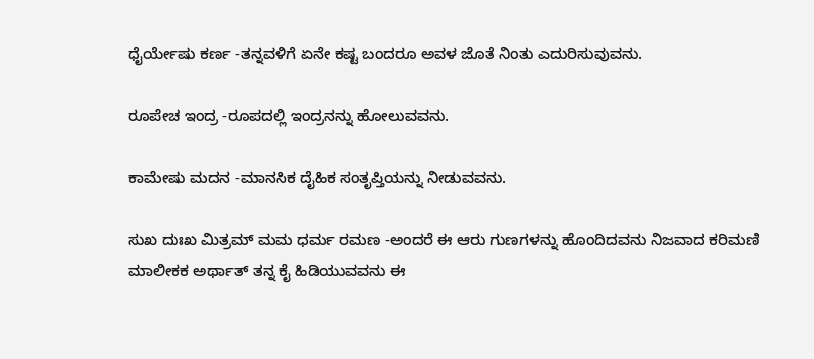ಧೈರ್ಯೇಷು ಕರ್ಣ -ತನ್ನವಳಿಗೆ ಏನೇ ಕಷ್ಟ ಬಂದರೂ ಅವಳ ಜೊತೆ ನಿಂತು ಎದುರಿಸುವುವನು.

ರೂಪೇಚ ಇಂದ್ರ -ರೂಪದಲ್ಲಿ ಇಂದ್ರನನ್ನು ಹೋಲುವವನು.

ಕಾಮೇಷು ಮದನ -ಮಾನಸಿಕ ದೈಹಿಕ ಸಂತೃಪ್ತಿಯನ್ನು ನೀಡುವವನು.

ಸುಖ ದುಃಖ ಮಿತ್ರಮ್ ಮಮ ಧರ್ಮ ರಮಣ -ಅಂದರೆ ಈ ಆರು ಗುಣಗಳನ್ನು ಹೊಂದಿದವನು ನಿಜವಾದ ಕರಿಮಣಿ ಮಾಲೀಕಕ ಅರ್ಥಾತ್ ತನ್ನ ಕೈ ಹಿಡಿಯುವವನು ಈ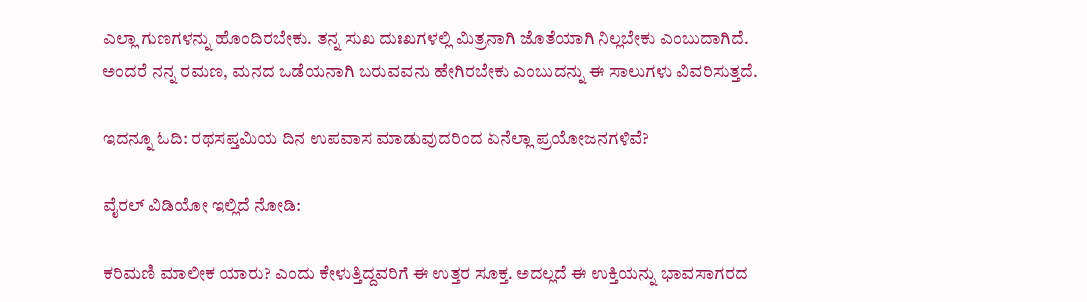ಎಲ್ಲಾ ಗುಣಗಳನ್ನು ಹೊಂದಿರಬೇಕು. ತನ್ನ ಸುಖ ದುಃಖಗಳಲ್ಲಿ ಮಿತ್ರನಾಗಿ ಜೊತೆಯಾಗಿ ನಿಲ್ಲಬೇಕು ಎಂಬುದಾಗಿದೆ. ಅಂದರೆ ನನ್ನ ರಮಣ, ಮನದ ಒಡೆಯನಾಗಿ ಬರುವವನು ಹೇಗಿರಬೇಕು ಎಂಬುದನ್ನು ಈ ಸಾಲುಗಳು ವಿವರಿಸುತ್ತದೆ.

ಇದನ್ನೂ ಓದಿ: ರಥಸಪ್ತಮಿಯ ದಿನ ಉಪವಾಸ ಮಾಡುವುದರಿಂದ ಏನೆಲ್ಲಾ ಪ್ರಯೋಜನಗಳಿವೆ?

ವೈರಲ್ ವಿಡಿಯೋ ಇಲ್ಲಿದೆ ನೋಡಿ:

ಕರಿಮಣಿ ಮಾಲೀಕ ಯಾರು? ಎಂದು ಕೇಳುತ್ತಿದ್ದವರಿಗೆ ಈ ಉತ್ತರ ಸೂಕ್ತ. ಅದಲ್ಲದೆ ಈ ಉಕ್ತಿಯನ್ನು ಭಾವಸಾಗರದ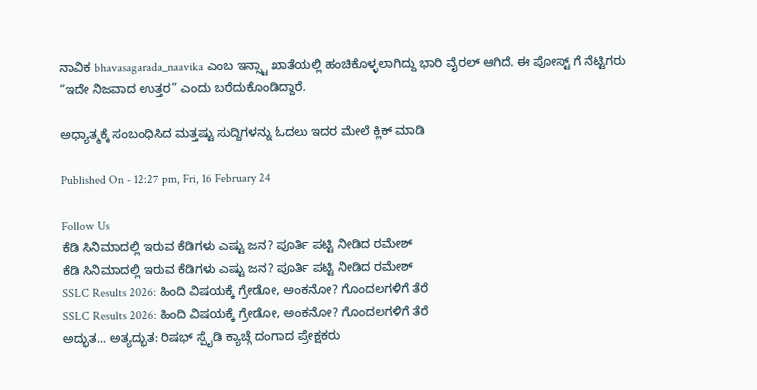ನಾವಿಕ bhavasagarada_naavika ಎಂಬ ಇನ್ಸ್ಟಾ ಖಾತೆಯಲ್ಲಿ ಹಂಚಿಕೊಳ್ಳಲಾಗಿದ್ದು ಭಾರಿ ವೈರಲ್ ಆಗಿದೆ. ಈ ಪೋಸ್ಟ್ ಗೆ ನೆಟ್ಟಿಗರು “ಇದೇ ನಿಜವಾದ ಉತ್ತರ” ಎಂದು ಬರೆದುಕೊಂಡಿದ್ದಾರೆ.

ಅಧ್ಯಾತ್ಮಕ್ಕೆ ಸಂಬಂಧಿಸಿದ ಮತ್ತಷ್ಟು ಸುದ್ದಿಗಳನ್ನು ಓದಲು ಇದರ ಮೇಲೆ ಕ್ಲಿಕ್ ಮಾಡಿ

Published On - 12:27 pm, Fri, 16 February 24

Follow Us
ಕೆಡಿ ಸಿನಿಮಾದಲ್ಲಿ ಇರುವ ಕೆಡಿಗಳು ಎಷ್ಟು ಜನ? ಪೂರ್ತಿ ಪಟ್ಟಿ ನೀಡಿದ ರಮೇಶ್
ಕೆಡಿ ಸಿನಿಮಾದಲ್ಲಿ ಇರುವ ಕೆಡಿಗಳು ಎಷ್ಟು ಜನ? ಪೂರ್ತಿ ಪಟ್ಟಿ ನೀಡಿದ ರಮೇಶ್
SSLC Results 2026: ಹಿಂದಿ ವಿಷಯಕ್ಕೆ ಗ್ರೇಡೋ, ಅಂಕನೋ? ಗೊಂದಲಗಳಿಗೆ ತೆರೆ
SSLC Results 2026: ಹಿಂದಿ ವಿಷಯಕ್ಕೆ ಗ್ರೇಡೋ, ಅಂಕನೋ? ಗೊಂದಲಗಳಿಗೆ ತೆರೆ
ಅದ್ಭುತ... ಅತ್ಯದ್ಭುತ: ರಿಷಭ್ ಸ್ಪೈಡಿ ಕ್ಯಾಚ್ಗೆ ದಂಗಾದ ಪ್ರೇಕ್ಷಕರು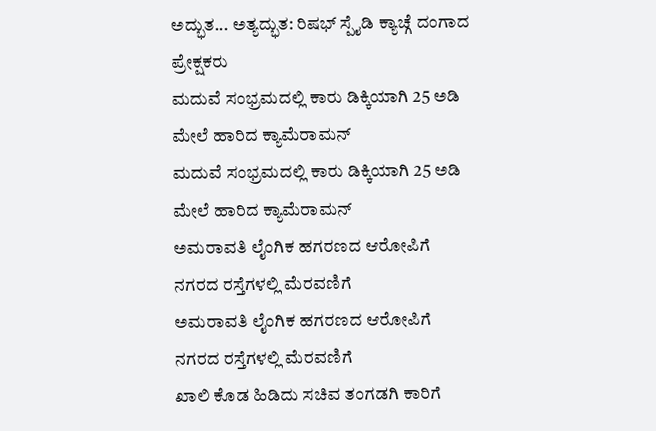ಅದ್ಭುತ... ಅತ್ಯದ್ಭುತ: ರಿಷಭ್ ಸ್ಪೈಡಿ ಕ್ಯಾಚ್ಗೆ ದಂಗಾದ ಪ್ರೇಕ್ಷಕರು
ಮದುವೆ ಸಂಭ್ರಮದಲ್ಲಿ ಕಾರು ಡಿಕ್ಕಿಯಾಗಿ 25 ಅಡಿ ಮೇಲೆ ಹಾರಿದ ಕ್ಯಾಮೆರಾಮನ್
ಮದುವೆ ಸಂಭ್ರಮದಲ್ಲಿ ಕಾರು ಡಿಕ್ಕಿಯಾಗಿ 25 ಅಡಿ ಮೇಲೆ ಹಾರಿದ ಕ್ಯಾಮೆರಾಮನ್
ಅಮರಾವತಿ ಲೈಂಗಿಕ ಹಗರಣದ ಆರೋಪಿಗೆ ನಗರದ ರಸ್ತೆಗಳಲ್ಲಿ ಮೆರವಣಿಗೆ
ಅಮರಾವತಿ ಲೈಂಗಿಕ ಹಗರಣದ ಆರೋಪಿಗೆ ನಗರದ ರಸ್ತೆಗಳಲ್ಲಿ ಮೆರವಣಿಗೆ
ಖಾಲಿ ಕೊಡ ಹಿಡಿದು ಸಚಿವ ತಂಗಡಗಿ ಕಾರಿಗೆ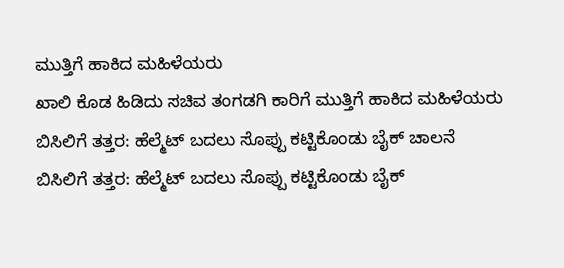ಮುತ್ತಿಗೆ ಹಾಕಿದ ಮಹಿಳೆಯರು
ಖಾಲಿ ಕೊಡ ಹಿಡಿದು ಸಚಿವ ತಂಗಡಗಿ ಕಾರಿಗೆ ಮುತ್ತಿಗೆ ಹಾಕಿದ ಮಹಿಳೆಯರು
ಬಿಸಿಲಿಗೆ ತತ್ತರ: ಹೆಲ್ಮೆಟ್ ಬದಲು ಸೊಪ್ಪು ಕಟ್ಟಿಕೊಂಡು ಬೈಕ್ ಚಾಲನೆ
ಬಿಸಿಲಿಗೆ ತತ್ತರ: ಹೆಲ್ಮೆಟ್ ಬದಲು ಸೊಪ್ಪು ಕಟ್ಟಿಕೊಂಡು ಬೈಕ್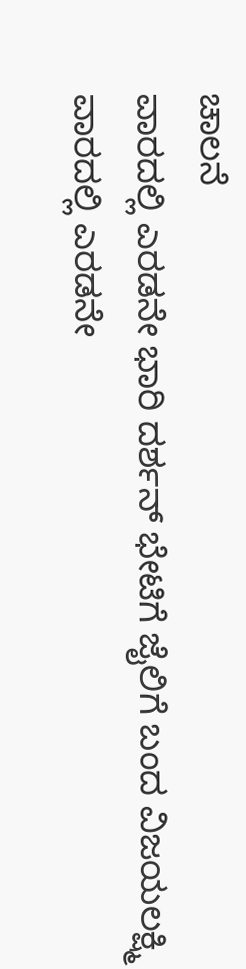ಚಾಲನೆ
ವಾರದಲ್ಲಿ ಎರಡನೇ ಭಾರಿ ದರ್ಶನ್ ಭೇಟಿಗೆ ಜೈಲಿಗೆ ಬಂದ ವಿಜಯಲಕ್ಷ್ಮಿ
ವಾರದಲ್ಲಿ ಎರಡನೇ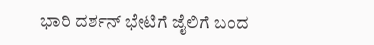ಭಾರಿ ದರ್ಶನ್ ಭೇಟಿಗೆ ಜೈಲಿಗೆ ಬಂದ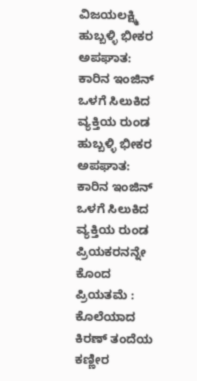ವಿಜಯಲಕ್ಷ್ಮಿ
ಹುಬ್ಬಳ್ಳಿ ಭೀಕರ ಅಪಘಾತ: ಕಾರಿನ ಇಂಜಿನ್ ಒಳಗೆ ಸಿಲುಕಿದ ವ್ಯಕ್ತಿಯ ರುಂಡ
ಹುಬ್ಬಳ್ಳಿ ಭೀಕರ ಅಪಘಾತ: ಕಾರಿನ ಇಂಜಿನ್ ಒಳಗೆ ಸಿಲುಕಿದ ವ್ಯಕ್ತಿಯ ರುಂಡ
ಪ್ರಿಯಕರನನ್ನೇ ಕೊಂದ ಪ್ರಿಯತಮೆ : ಕೊಲೆಯಾದ ಕಿರಣ್ ತಂದೆಯ ಕಣ್ಣೀರ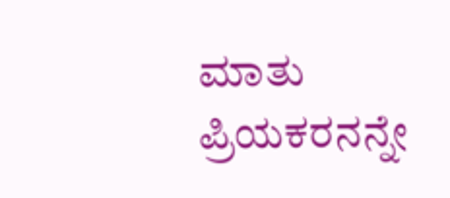ಮಾತು
ಪ್ರಿಯಕರನನ್ನೇ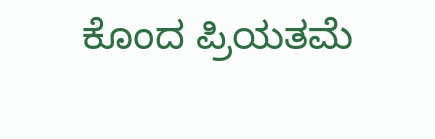ಕೊಂದ ಪ್ರಿಯತಮೆ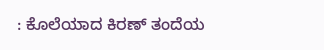: ಕೊಲೆಯಾದ ಕಿರಣ್ ತಂದೆಯ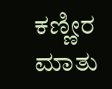ಕಣ್ಣೀರ ಮಾತು